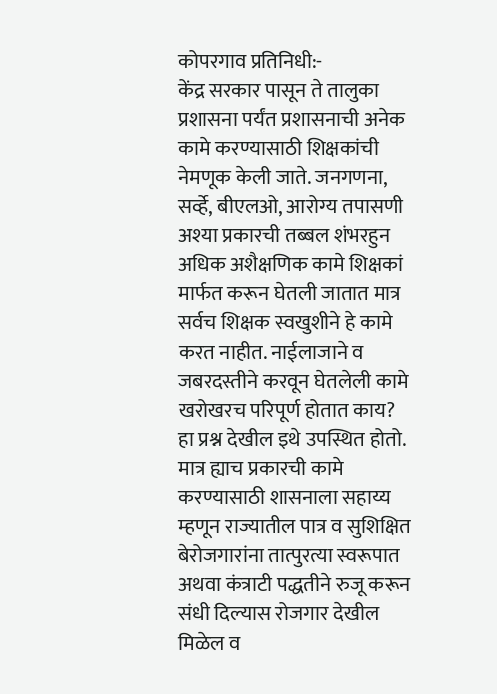कोपरगाव प्रतिनिधी:-
केंद्र सरकार पासून ते तालुका प्रशासना पर्यंत प्रशासनाची अनेक कामे करण्यासाठी शिक्षकांची नेमणूक केली जाते. जनगणना, सर्व्हे, बीएलओ, आरोग्य तपासणी अश्या प्रकारची तब्बल शंभरहुन अधिक अशैक्षणिक कामे शिक्षकां मार्फत करून घेतली जातात मात्र सर्वच शिक्षक स्वखुशीने हे कामे करत नाहीत. नाईलाजाने व जबरदस्तीने करवून घेतलेली कामे खरोखरच परिपूर्ण होतात काय? हा प्रश्न देखील इथे उपस्थित होतो. मात्र ह्याच प्रकारची कामे करण्यासाठी शासनाला सहाय्य म्हणून राज्यातील पात्र व सुशिक्षित बेरोजगारांना तात्पुरत्या स्वरूपात अथवा कंत्राटी पद्धतीने रुजू करून संधी दिल्यास रोजगार देखील मिळेल व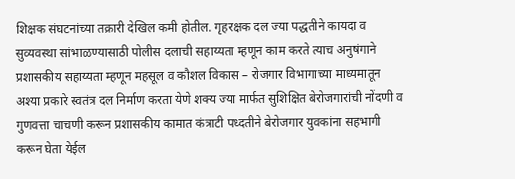शिक्षक संघटनांच्या तक्रारी देखिल कमी होतील. गृहरक्षक दल ज्या पद्धतीने कायदा व सुव्यवस्था सांभाळण्यासाठी पोलीस दलाची सहाय्यता म्हणून काम करते त्याच अनुषंगाने प्रशासकीय सहाय्यता म्हणून महसूल व कौशल विकास – रोजगार विभागाच्या माध्यमातून अश्या प्रकारे स्वतंत्र दल निर्माण करता येणे शक्य ज्या मार्फत सुशिक्षित बेरोजगारांची नोंदणी व गुणवत्ता चाचणी करून प्रशासकीय कामात कंत्राटी पध्दतीने बेरोजगार युवकांना सहभागी करून घेता येईल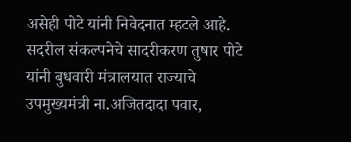असेही पोटे यांनी निवेदनात म्हटले आहे. सदरील संकल्पनेचे सादरीकरण तुषार पोटे यांनी बुधवारी मंत्रालयात राज्याचे उपमुख्यमंत्री ना.अजितदादा पवार,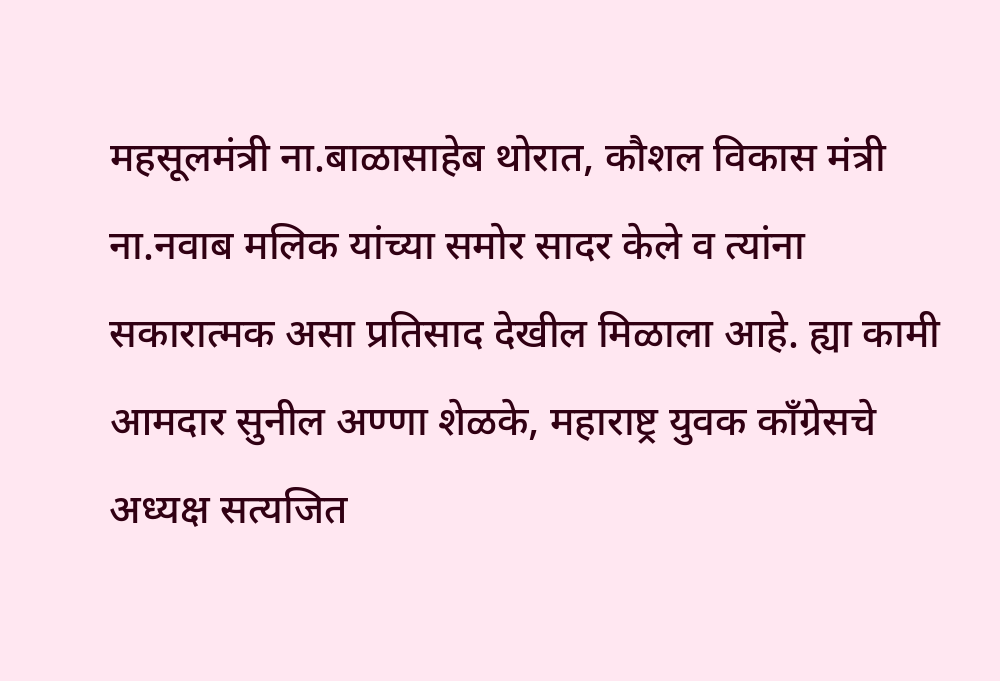महसूलमंत्री ना.बाळासाहेब थोरात, कौशल विकास मंत्री ना.नवाब मलिक यांच्या समोर सादर केले व त्यांना सकारात्मक असा प्रतिसाद देखील मिळाला आहे. ह्या कामी आमदार सुनील अण्णा शेळके, महाराष्ट्र युवक काँग्रेसचे अध्यक्ष सत्यजित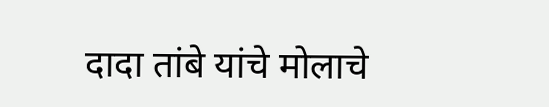दादा तांबे यांचे मोलाचे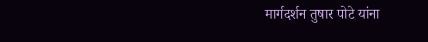मार्गदर्शन तुषार पोटे यांना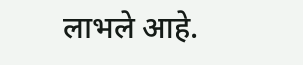लाभले आहे.